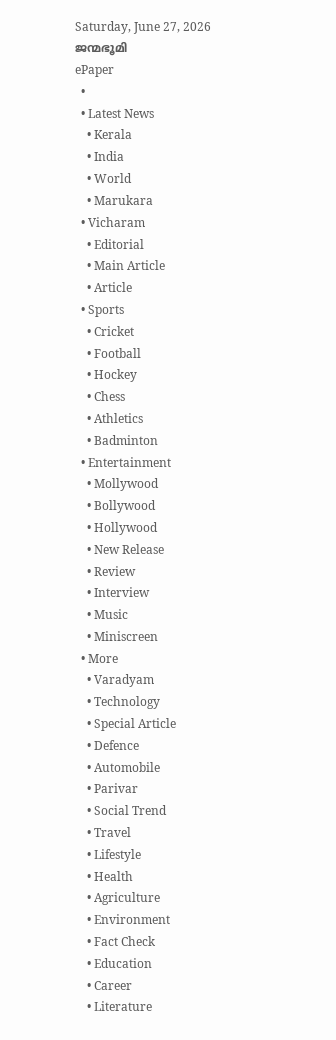Saturday, June 27, 2026
ജന്മഭൂമി
ePaper
  •
  • Latest News
    • Kerala
    • India
    • World
    • Marukara
  • Vicharam
    • Editorial
    • Main Article
    • Article
  • Sports
    • Cricket
    • Football
    • Hockey
    • Chess
    • Athletics
    • Badminton
  • Entertainment
    • Mollywood
    • Bollywood
    • Hollywood
    • New Release
    • Review
    • Interview
    • Music
    • Miniscreen
  • More
    • Varadyam
    • Technology
    • Special Article
    • Defence
    • Automobile
    • Parivar
    • Social Trend
    • Travel
    • Lifestyle
    • Health
    • Agriculture
    • Environment
    • Fact Check
    • Education
    • Career
    • Literature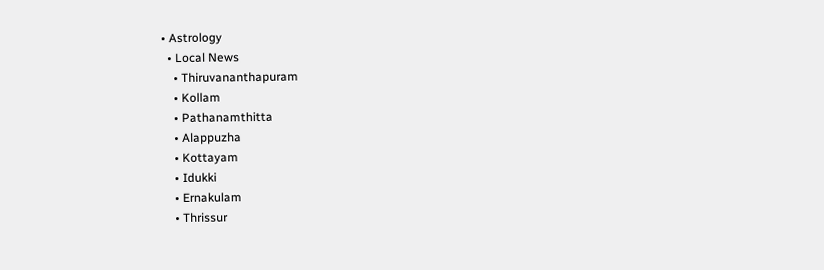• Astrology
  • Local News
    • Thiruvananthapuram
    • Kollam
    • Pathanamthitta
    • Alappuzha
    • Kottayam
    • Idukki
    • Ernakulam
    • Thrissur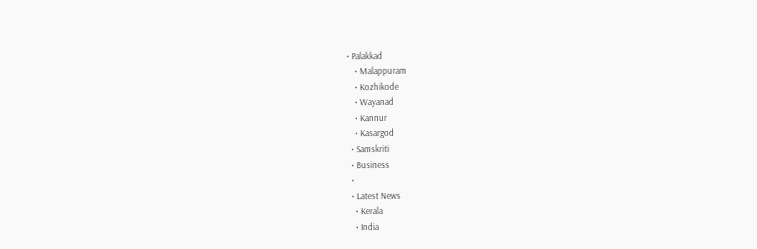• Palakkad
    • Malappuram
    • Kozhikode
    • Wayanad
    • Kannur
    • Kasargod
  • Samskriti
  • Business
  •
  • Latest News
    • Kerala
    • India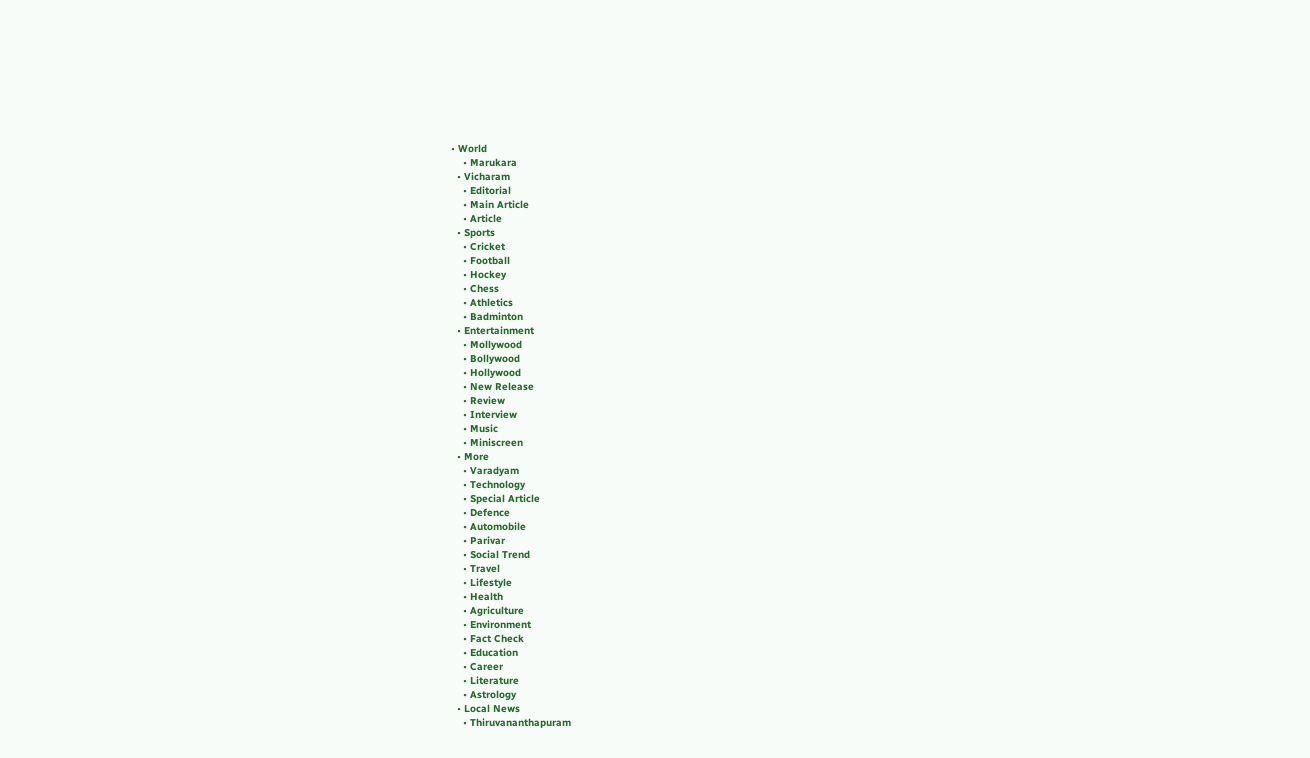• World
    • Marukara
  • Vicharam
    • Editorial
    • Main Article
    • Article
  • Sports
    • Cricket
    • Football
    • Hockey
    • Chess
    • Athletics
    • Badminton
  • Entertainment
    • Mollywood
    • Bollywood
    • Hollywood
    • New Release
    • Review
    • Interview
    • Music
    • Miniscreen
  • More
    • Varadyam
    • Technology
    • Special Article
    • Defence
    • Automobile
    • Parivar
    • Social Trend
    • Travel
    • Lifestyle
    • Health
    • Agriculture
    • Environment
    • Fact Check
    • Education
    • Career
    • Literature
    • Astrology
  • Local News
    • Thiruvananthapuram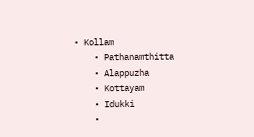• Kollam
    • Pathanamthitta
    • Alappuzha
    • Kottayam
    • Idukki
    •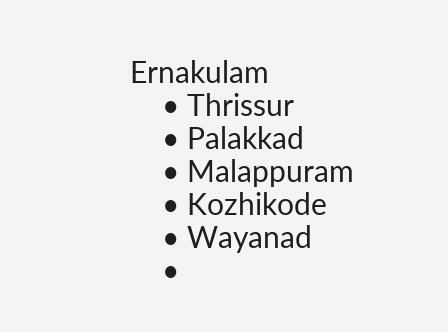Ernakulam
    • Thrissur
    • Palakkad
    • Malappuram
    • Kozhikode
    • Wayanad
    •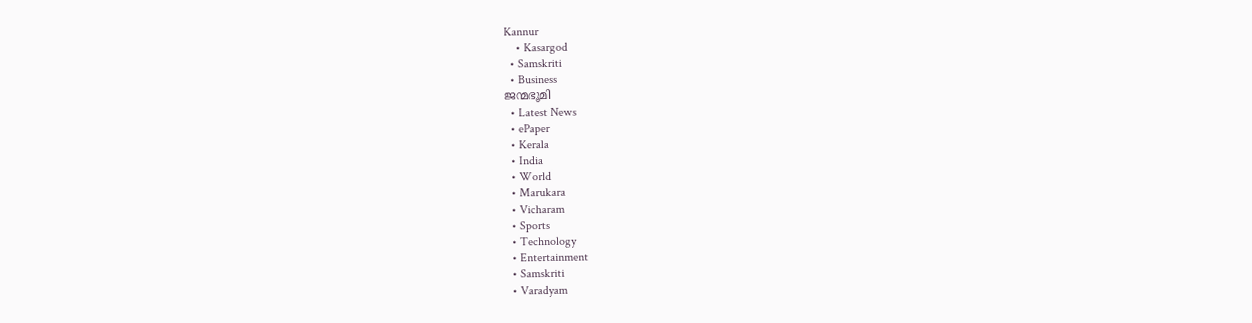Kannur
    • Kasargod
  • Samskriti
  • Business
ജന്മഭൂമി
  • Latest News
  • ePaper
  • Kerala
  • India
  • World
  • Marukara
  • Vicharam
  • Sports
  • Technology
  • Entertainment
  • Samskriti
  • Varadyam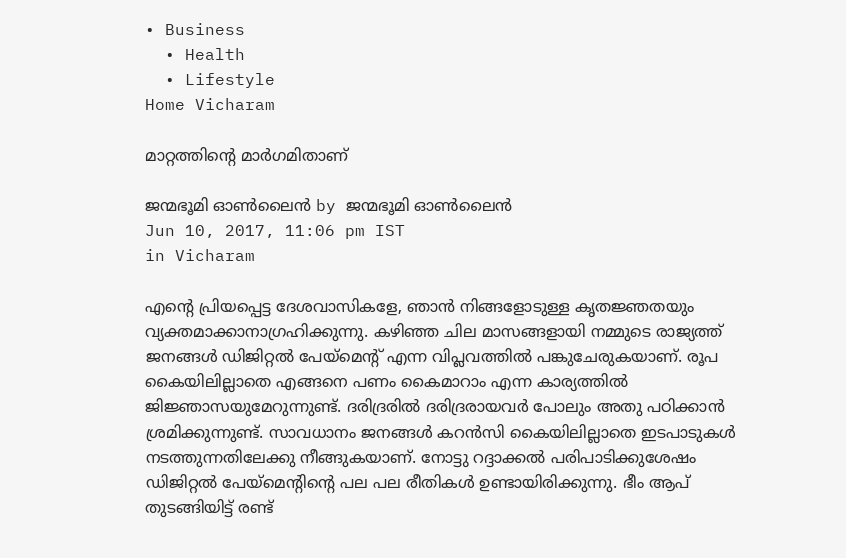• Business
  • Health
  • Lifestyle
Home Vicharam

മാറ്റത്തിന്റെ മാര്‍ഗമിതാണ്

ജന്മഭൂമി ഓണ്‍ലൈന്‍ by ജന്മഭൂമി ഓണ്‍ലൈന്‍
Jun 10, 2017, 11:06 pm IST
in Vicharam

എന്റെ പ്രിയപ്പെട്ട ദേശവാസികളേ, ഞാന്‍ നിങ്ങളോടുള്ള കൃതജ്ഞതയും വ്യക്തമാക്കാനാഗ്രഹിക്കുന്നു. കഴിഞ്ഞ ചില മാസങ്ങളായി നമ്മുടെ രാജ്യത്ത് ജനങ്ങള്‍ ഡിജിറ്റല്‍ പേയ്‌മെന്റ് എന്ന വിപ്ലവത്തില്‍ പങ്കുചേരുകയാണ്. രൂപ കൈയിലില്ലാതെ എങ്ങനെ പണം കൈമാറാം എന്ന കാര്യത്തില്‍ ജിജ്ഞാസയുമേറുന്നുണ്ട്. ദരിദ്രരില്‍ ദരിദ്രരായവര്‍ പോലും അതു പഠിക്കാന്‍ ശ്രമിക്കുന്നുണ്ട്. സാവധാനം ജനങ്ങള്‍ കറന്‍സി കൈയിലില്ലാതെ ഇടപാടുകള്‍ നടത്തുന്നതിലേക്കു നീങ്ങുകയാണ്. നോട്ടു റദ്ദാക്കല്‍ പരിപാടിക്കുശേഷം ഡിജിറ്റല്‍ പേയ്‌മെന്റിന്റെ പല പല രീതികള്‍ ഉണ്ടായിരിക്കുന്നു. ഭീം ആപ് തുടങ്ങിയിട്ട് രണ്ട്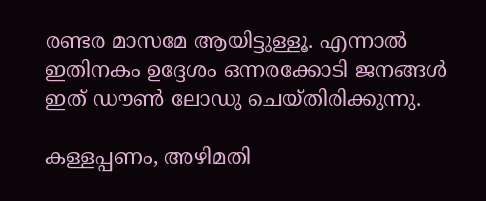രണ്ടര മാസമേ ആയിട്ടുള്ളൂ. എന്നാല്‍ ഇതിനകം ഉദ്ദേശം ഒന്നരക്കോടി ജനങ്ങള്‍ ഇത് ഡൗണ്‍ ലോഡു ചെയ്തിരിക്കുന്നു.

കള്ളപ്പണം, അഴിമതി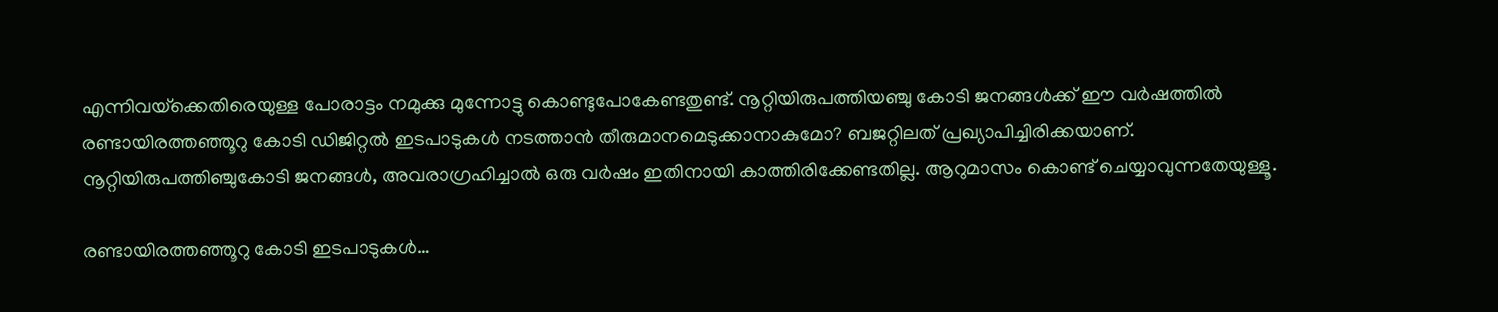എന്നിവയ്‌ക്കെതിരെയുള്ള പോരാട്ടം നമുക്കു മുന്നോട്ടു കൊണ്ടുപോകേണ്ടതുണ്ട്. നൂറ്റിയിരുപത്തിയഞ്ചു കോടി ജനങ്ങള്‍ക്ക് ഈ വര്‍ഷത്തില്‍ രണ്ടായിരത്തഞ്ഞൂറു കോടി ഡിജിറ്റല്‍ ഇടപാടുകള്‍ നടത്താന്‍ തീരുമാനമെടുക്കാനാകുമോ? ബജറ്റിലത് പ്രഖ്യാപിച്ചിരിക്കയാണ്. നൂറ്റിയിരുപത്തിഞ്ചുകോടി ജനങ്ങള്‍, അവരാഗ്രഹിച്ചാല്‍ ഒരു വര്‍ഷം ഇതിനായി കാത്തിരിക്കേണ്ടതില്ല. ആറുമാസം കൊണ്ട് ചെയ്യാവുന്നതേയുള്ളൂ.

രണ്ടായിരത്തഞ്ഞൂറു കോടി ഇടപാടുകള്‍…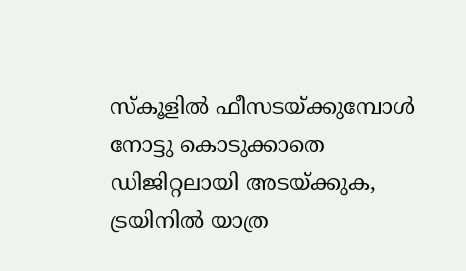സ്‌കൂളില്‍ ഫീസടയ്‌ക്കുമ്പോള്‍ നോട്ടു കൊടുക്കാതെ ഡിജിറ്റലായി അടയ്‌ക്കുക, ട്രയിനില്‍ യാത്ര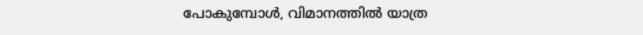പോകുമ്പോള്‍, വിമാനത്തില്‍ യാത്ര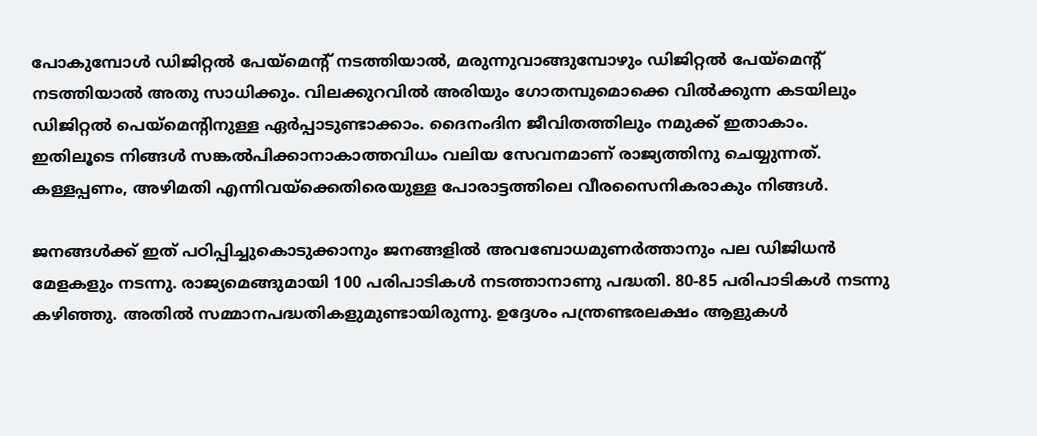പോകുമ്പോള്‍ ഡിജിറ്റല്‍ പേയ്‌മെന്റ് നടത്തിയാല്‍, മരുന്നുവാങ്ങുമ്പോഴും ഡിജിറ്റല്‍ പേയ്‌മെന്റ് നടത്തിയാല്‍ അതു സാധിക്കും. വിലക്കുറവില്‍ അരിയും ഗോതമ്പുമൊക്കെ വില്‍ക്കുന്ന കടയിലും ഡിജിറ്റല്‍ പെയ്‌മെന്റിനുള്ള ഏര്‍പ്പാടുണ്ടാക്കാം. ദൈനംദിന ജീവിതത്തിലും നമുക്ക് ഇതാകാം. ഇതിലൂടെ നിങ്ങള്‍ സങ്കല്‍പിക്കാനാകാത്തവിധം വലിയ സേവനമാണ് രാജ്യത്തിനു ചെയ്യുന്നത്. കള്ളപ്പണം, അഴിമതി എന്നിവയ്‌ക്കെതിരെയുള്ള പോരാട്ടത്തിലെ വീരസൈനികരാകും നിങ്ങള്‍.

ജനങ്ങള്‍ക്ക് ഇത് പഠിപ്പിച്ചുകൊടുക്കാനും ജനങ്ങളില്‍ അവബോധമുണര്‍ത്താനും പല ഡിജിധന്‍ മേളകളും നടന്നു. രാജ്യമെങ്ങുമായി 100 പരിപാടികള്‍ നടത്താനാണു പദ്ധതി. 80-85 പരിപാടികള്‍ നടന്നു കഴിഞ്ഞു. അതില്‍ സമ്മാനപദ്ധതികളുമുണ്ടായിരുന്നു. ഉദ്ദേശം പന്ത്രണ്ടരലക്ഷം ആളുകള്‍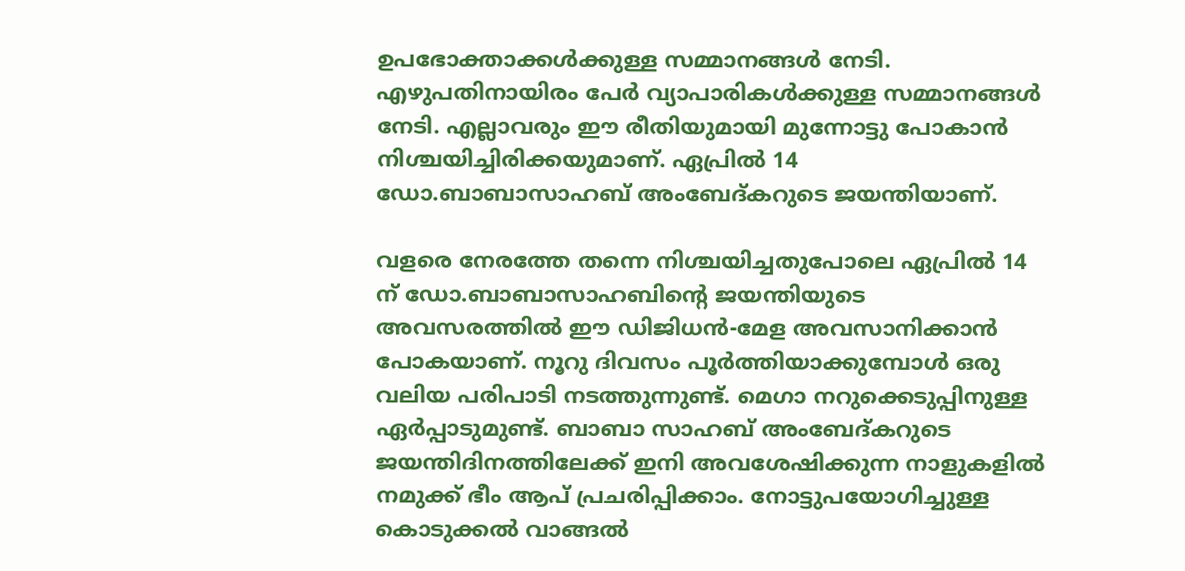ഉപഭോക്താക്കള്‍ക്കുള്ള സമ്മാനങ്ങള്‍ നേടി. എഴുപതിനായിരം പേര്‍ വ്യാപാരികള്‍ക്കുള്ള സമ്മാനങ്ങള്‍ നേടി. എല്ലാവരും ഈ രീതിയുമായി മുന്നോട്ടു പോകാന്‍ നിശ്ചയിച്ചിരിക്കയുമാണ്. ഏപ്രില്‍ 14 ഡോ.ബാബാസാഹബ് അംബേദ്കറുടെ ജയന്തിയാണ്.

വളരെ നേരത്തേ തന്നെ നിശ്ചയിച്ചതുപോലെ ഏപ്രില്‍ 14 ന് ഡോ.ബാബാസാഹബിന്റെ ജയന്തിയുടെ അവസരത്തില്‍ ഈ ഡിജിധന്‍-മേള അവസാനിക്കാന്‍ പോകയാണ്. നൂറു ദിവസം പൂര്‍ത്തിയാക്കുമ്പോള്‍ ഒരു വലിയ പരിപാടി നടത്തുന്നുണ്ട്. മെഗാ നറുക്കെടുപ്പിനുള്ള ഏര്‍പ്പാടുമുണ്ട്. ബാബാ സാഹബ് അംബേദ്കറുടെ ജയന്തിദിനത്തിലേക്ക് ഇനി അവശേഷിക്കുന്ന നാളുകളില്‍ നമുക്ക് ഭീം ആപ് പ്രചരിപ്പിക്കാം. നോട്ടുപയോഗിച്ചുള്ള കൊടുക്കല്‍ വാങ്ങല്‍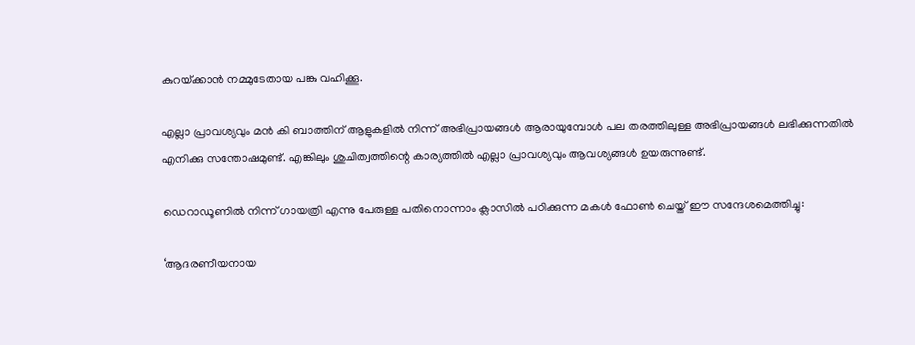കുറയ്‌ക്കാന്‍ നമ്മുടേതായ പങ്കു വഹിക്കൂ.

എല്ലാ പ്രാവശ്യവും മന്‍ കി ബാത്തിന് ആളുകളില്‍ നിന്ന് അഭിപ്രായങ്ങള്‍ ആരായുമ്പോള്‍ പല തരത്തിലുള്ള അഭിപ്രായങ്ങള്‍ ലഭിക്കുന്നതില്‍ എനിക്കു സന്തോഷമുണ്ട്. എങ്കിലും ശുചിത്വത്തിന്റെ കാര്യത്തില്‍ എല്ലാ പ്രാവശ്യവും ആവശ്യങ്ങള്‍ ഉയരുന്നുണ്ട്.

ഡെറാഡൂണില്‍ നിന്ന് ഗായത്രി എന്നു പേരുള്ള പതിനൊന്നാം ക്ലാസില്‍ പഠിക്കുന്ന മകള്‍ ഫോണ്‍ ചെയ്ത് ഈ സന്ദേശമെത്തിച്ചു:

‘ആദരണീയനായ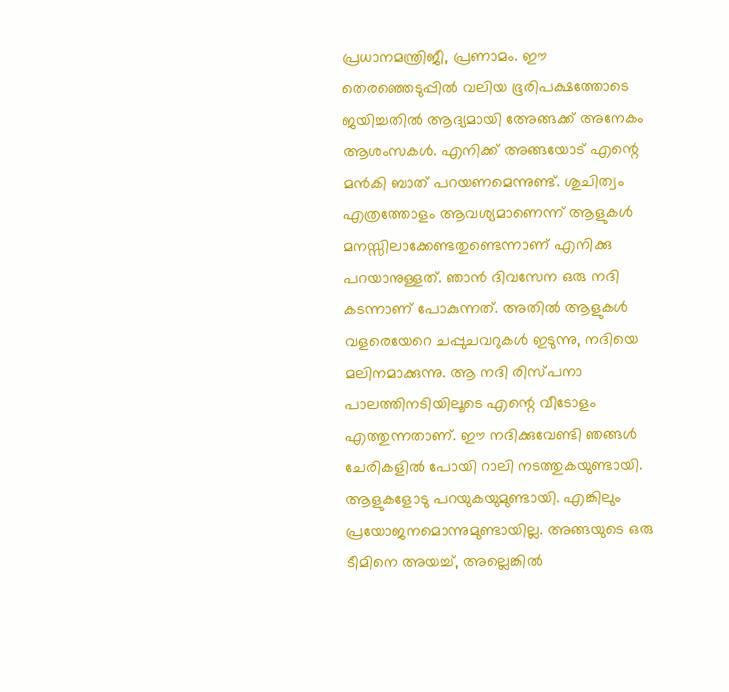പ്രധാനമന്ത്രിജീ, പ്രണാമം. ഈ തെരഞ്ഞെടുപ്പില്‍ വലിയ ഭൂരിപക്ഷത്തോടെ ജയിച്ചതില്‍ ആദ്യമായി അേങ്ങക്ക് അനേകം ആശംസകള്‍. എനിക്ക് അങ്ങയോട് എന്റെ മന്‍കി ബാത് പറയണമെന്നുണ്ട്. ശുചിത്വം എത്രത്തോളം ആവശ്യമാണെന്ന് ആളുകള്‍ മനസ്സിലാക്കേണ്ടതുണ്ടെന്നാണ് എനിക്കു പറയാനുള്ളത്. ഞാന്‍ ദിവസേന ഒരു നദി കടന്നാണ് പോകുന്നത്. അതില്‍ ആളുകള്‍ വളരെയേറെ ചപ്പുചവറുകള്‍ ഇടുന്നു, നദിയെ മലിനമാക്കുന്നു. ആ നദി രിസ്പനാ പാലത്തിനടിയിലൂടെ എന്റെ വീടോളം എത്തുന്നതാണ്. ഈ നദിക്കുവേണ്ടി ഞങ്ങള്‍ ചേരികളില്‍ പോയി റാലി നടത്തുകയുണ്ടായി. ആളുകളോടു പറയുകയുമുണ്ടായി. എങ്കിലും പ്രയോജനമൊന്നുമുണ്ടായില്ല. അങ്ങയുടെ ഒരു ടീമിനെ അയച്ച്, അല്ലെങ്കില്‍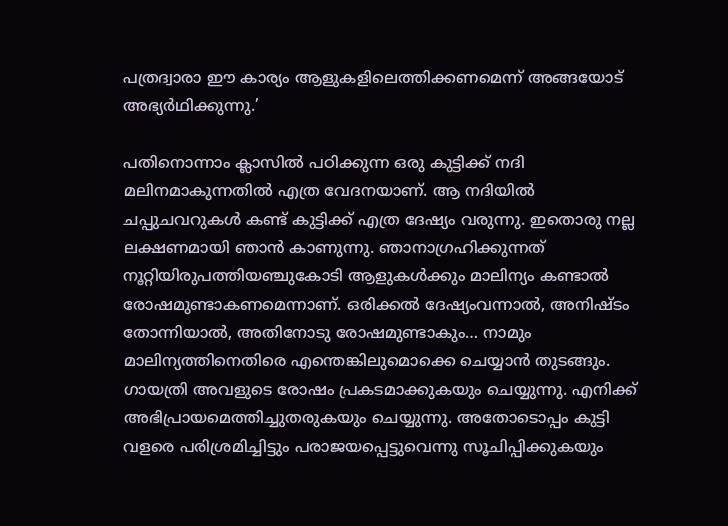പത്രദ്വാരാ ഈ കാര്യം ആളുകളിലെത്തിക്കണമെന്ന് അങ്ങയോട് അഭ്യര്‍ഥിക്കുന്നു.’

പതിനൊന്നാം ക്ലാസില്‍ പഠിക്കുന്ന ഒരു കുട്ടിക്ക് നദി മലിനമാകുന്നതില്‍ എത്ര വേദനയാണ്. ആ നദിയില്‍ ചപ്പുചവറുകള്‍ കണ്ട് കുട്ടിക്ക് എത്ര ദേഷ്യം വരുന്നു. ഇതൊരു നല്ല ലക്ഷണമായി ഞാന്‍ കാണുന്നു. ഞാനാഗ്രഹിക്കുന്നത് നൂറ്റിയിരുപത്തിയഞ്ചുകോടി ആളുകള്‍ക്കും മാലിന്യം കണ്ടാല്‍ രോഷമുണ്ടാകണമെന്നാണ്. ഒരിക്കല്‍ ദേഷ്യംവന്നാല്‍, അനിഷ്ടം തോന്നിയാല്‍, അതിനോടു രോഷമുണ്ടാകും… നാമും മാലിന്യത്തിനെതിരെ എന്തെങ്കിലുമൊക്കെ ചെയ്യാന്‍ തുടങ്ങും. ഗായത്രി അവളുടെ രോഷം പ്രകടമാക്കുകയും ചെയ്യുന്നു. എനിക്ക് അഭിപ്രായമെത്തിച്ചുതരുകയും ചെയ്യുന്നു. അതോടൊപ്പം കുട്ടി വളരെ പരിശ്രമിച്ചിട്ടും പരാജയപ്പെട്ടുവെന്നു സൂചിപ്പിക്കുകയും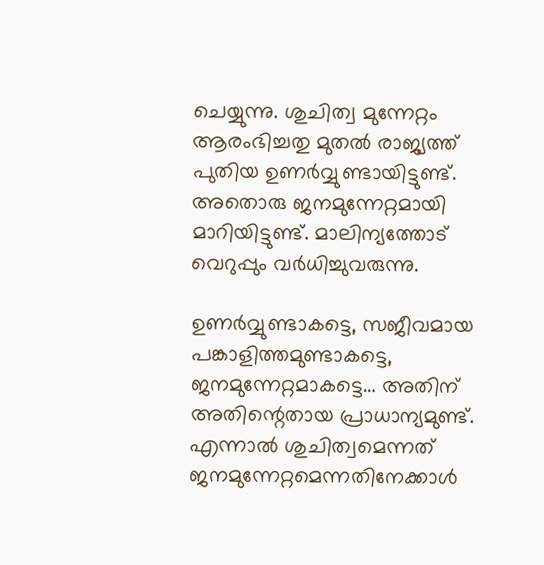ചെയ്യുന്നു. ശുചിത്വ മുന്നേറ്റം ആരംഭിച്ചതു മുതല്‍ രാജ്യത്ത് പുതിയ ഉണര്‍വ്വുണ്ടായിട്ടുണ്ട്. അതൊരു ജനമുന്നേറ്റമായി മാറിയിട്ടുണ്ട്. മാലിന്യത്തോട് വെറുപ്പും വര്‍ധിച്ചുവരുന്നു.

ഉണര്‍വ്വുണ്ടാകട്ടെ, സജീവമായ പങ്കാളിത്തമുണ്ടാകട്ടെ, ജനമുന്നേറ്റമാകട്ടെ… അതിന് അതിന്റെതായ പ്രാധാന്യമുണ്ട്. എന്നാല്‍ ശുചിത്വമെന്നത് ജനമുന്നേറ്റമെന്നതിനേക്കാള്‍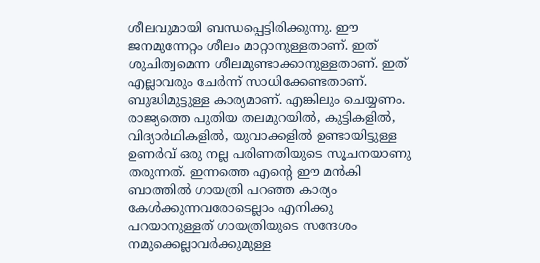ശീലവുമായി ബന്ധപ്പെട്ടിരിക്കുന്നു. ഈ ജനമുന്നേറ്റം ശീലം മാറ്റാനുള്ളതാണ്. ഇത് ശുചിത്വമെന്ന ശീലമുണ്ടാക്കാനുള്ളതാണ്. ഇത് എല്ലാവരും ചേര്‍ന്ന് സാധിക്കേണ്ടതാണ്. ബുദ്ധിമുട്ടുള്ള കാര്യമാണ്. എങ്കിലും ചെയ്യണം. രാജ്യത്തെ പുതിയ തലമുറയില്‍, കുട്ടികളില്‍, വിദ്യാര്‍ഥികളില്‍, യുവാക്കളില്‍ ഉണ്ടായിട്ടുള്ള ഉണര്‍വ് ഒരു നല്ല പരിണതിയുടെ സൂചനയാണു തരുന്നത്. ഇന്നത്തെ എന്റെ ഈ മന്‍കി ബാത്തില്‍ ഗായത്രി പറഞ്ഞ കാര്യം കേള്‍ക്കുന്നവരോടെല്ലാം എനിക്കു പറയാനുള്ളത് ഗായത്രിയുടെ സന്ദേശം നമുക്കെല്ലാവര്‍ക്കുമുള്ള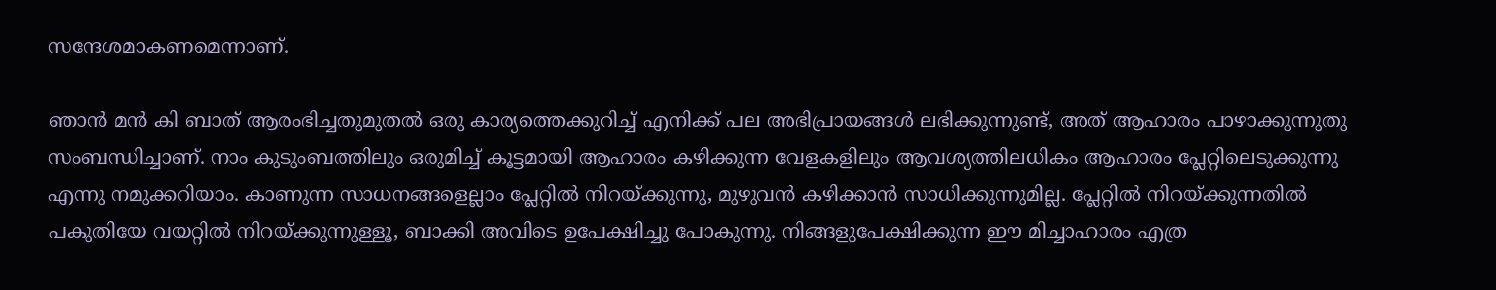സന്ദേശമാകണമെന്നാണ്.

ഞാന്‍ മന്‍ കി ബാത് ആരംഭിച്ചതുമുതല്‍ ഒരു കാര്യത്തെക്കുറിച്ച് എനിക്ക് പല അഭിപ്രായങ്ങള്‍ ലഭിക്കുന്നുണ്ട്, അത് ആഹാരം പാഴാക്കുന്നുതു സംബന്ധിച്ചാണ്. നാം കുടുംബത്തിലും ഒരുമിച്ച് കൂട്ടമായി ആഹാരം കഴിക്കുന്ന വേളകളിലും ആവശ്യത്തിലധികം ആഹാരം പ്ലേറ്റിലെടുക്കുന്നു എന്നു നമുക്കറിയാം. കാണുന്ന സാധനങ്ങളെല്ലാം പ്ലേറ്റില്‍ നിറയ്‌ക്കുന്നു, മുഴുവന്‍ കഴിക്കാന്‍ സാധിക്കുന്നുമില്ല. പ്ലേറ്റില്‍ നിറയ്‌ക്കുന്നതില്‍ പകുതിയേ വയറ്റില്‍ നിറയ്‌ക്കുന്നുള്ളൂ, ബാക്കി അവിടെ ഉപേക്ഷിച്ചു പോകുന്നു. നിങ്ങളുപേക്ഷിക്കുന്ന ഈ മിച്ചാഹാരം എത്ര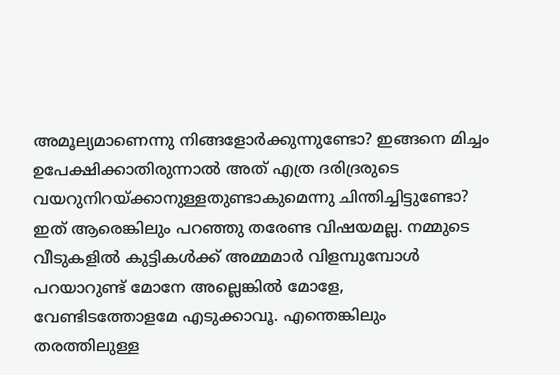അമൂല്യമാണെന്നു നിങ്ങളോര്‍ക്കുന്നുണ്ടോ? ഇങ്ങനെ മിച്ചം ഉപേക്ഷിക്കാതിരുന്നാല്‍ അത് എത്ര ദരിദ്രരുടെ വയറുനിറയ്‌ക്കാനുള്ളതുണ്ടാകുമെന്നു ചിന്തിച്ചിട്ടുണ്ടോ? ഇത് ആരെങ്കിലും പറഞ്ഞു തരേണ്ട വിഷയമല്ല. നമ്മുടെ വീടുകളില്‍ കുട്ടികള്‍ക്ക് അമ്മമാര്‍ വിളമ്പുമ്പോള്‍ പറയാറുണ്ട് മോനേ അല്ലെങ്കില്‍ മോളേ, വേണ്ടിടത്തോളമേ എടുക്കാവൂ. എന്തെങ്കിലും തരത്തിലുള്ള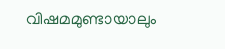വിഷമമുണ്ടായാലും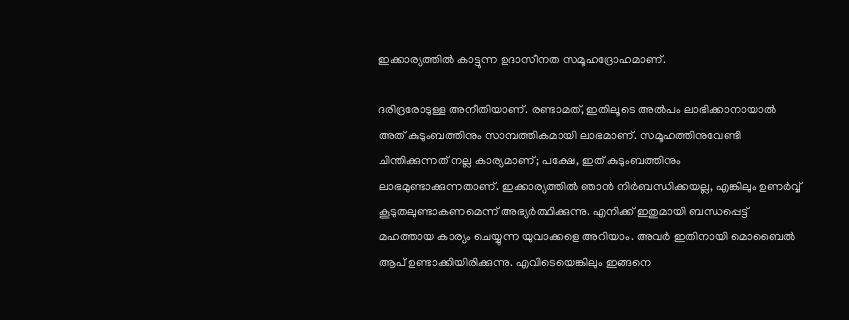ഇക്കാര്യത്തില്‍ കാട്ടുന്ന ഉദാസീനത സമൂഹദ്രോഹമാണ്.

ദരിദ്രരോടുള്ള അനീതിയാണ്. രണ്ടാമത്, ഇതിലൂടെ അല്‍പം ലാഭിക്കാനായാല്‍ അത് കുടുംബത്തിനും സാമ്പത്തികമായി ലാഭമാണ്. സമൂഹത്തിനുവേണ്ടി ചിന്തിക്കുന്നത് നല്ല കാര്യമാണ്; പക്ഷേ, ഇത് കുടുംബത്തിനും ലാഭമുണ്ടാക്കുന്നതാണ്. ഇക്കാര്യത്തില്‍ ഞാന്‍ നിര്‍ബന്ധിക്കയല്ല, എങ്കിലും ഉണര്‍വ്വ് കൂടുതലുണ്ടാകണമെന്ന് അഭ്യര്‍ത്ഥിക്കുന്നു. എനിക്ക് ഇതുമായി ബന്ധപ്പെട്ട് മഹത്തായ കാര്യം ചെയ്യുന്ന യുവാക്കളെ അറിയാം. അവര്‍ ഇതിനായി മൊബൈല്‍ ആപ് ഉണ്ടാക്കിയിരിക്കുന്നു. എവിടെയെങ്കിലും ഇങ്ങനെ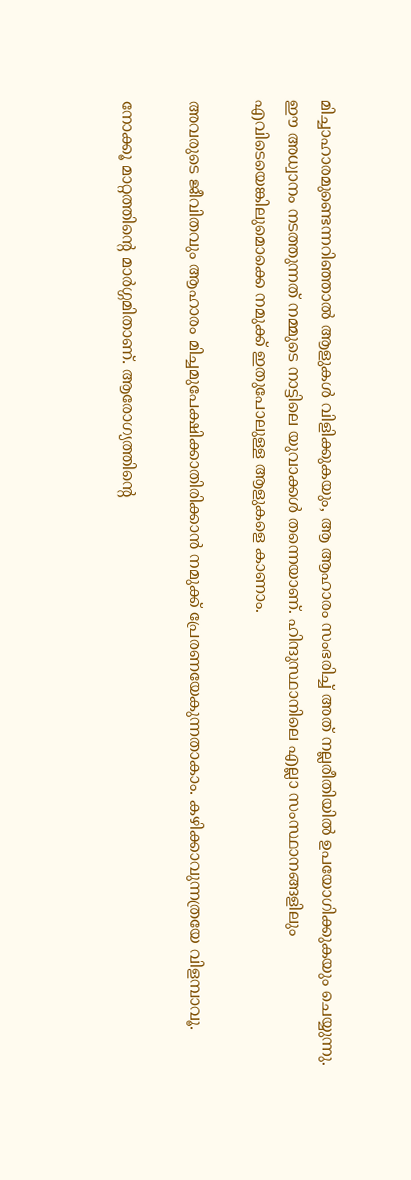മിച്ചാഹാരമുണ്ടെന്നറിഞ്ഞാല്‍ ആളുകള്‍ വിളിക്കുകയും, ആ ആഹാരം സംഭരിച്ച് അത് നല്ലരീതിയില്‍ ഉപയോഗിക്കുകയും ചെയ്യുന്നു. ഈ അധ്വാനം നടത്തുന്നത് നമ്മുടെ നാട്ടിലെ യുവാക്കള്‍ തന്നെയാണ്. ഹിന്ദുസ്ഥാനിലെ എല്ലാ സംസ്ഥാനങ്ങളിലും എവിടെയെങ്കിലുമൊക്കെ നമുക്ക് ഇതുപോലുള്ള ആളുകളെ കാണാം.

അവരുടെ ജീവിതവും ആഹാരം മിച്ചമുപേക്ഷിക്കാതിരിക്കാന്‍ നമുക്ക് പ്രേരണയേകുന്നതാകാം. കഴിക്കാവുന്നത്രയേ വിളമ്പാവൂ.

നോക്കൂ മാറ്റത്തിന്റെ മാര്‍ഗ്ഗമിതാണ്. ആരോഗ്യത്തിന്റെ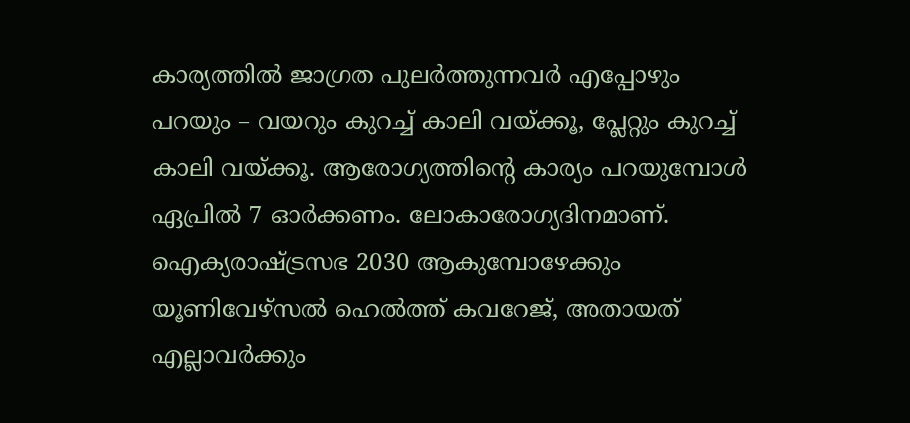കാര്യത്തില്‍ ജാഗ്രത പുലര്‍ത്തുന്നവര്‍ എപ്പോഴും പറയും – വയറും കുറച്ച് കാലി വയ്‌ക്കൂ, പ്ലേറ്റും കുറച്ച് കാലി വയ്‌ക്കൂ. ആരോഗ്യത്തിന്റെ കാര്യം പറയുമ്പോള്‍ ഏപ്രില്‍ 7 ഓര്‍ക്കണം. ലോകാരോഗ്യദിനമാണ്. ഐക്യരാഷ്‌ട്രസഭ 2030 ആകുമ്പോഴേക്കും യൂണിവേഴ്‌സല്‍ ഹെല്‍ത്ത് കവറേജ്, അതായത് എല്ലാവര്‍ക്കും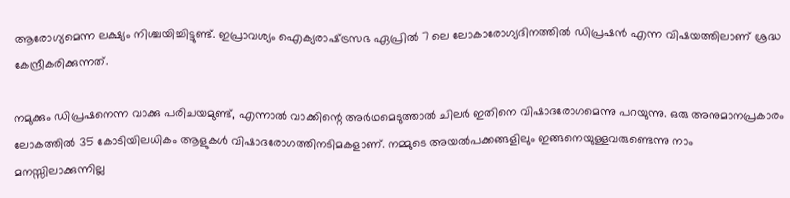ആരോഗ്യമെന്ന ലക്ഷ്യം നിശ്ചയിച്ചിട്ടുണ്ട്. ഇപ്രാവശ്യം ഐക്യരാഷ്‌ട്രസഭ ഏപ്രില്‍ 7 ലെ ലോകാരോഗ്യദിനത്തില്‍ ഡിപ്രഷന്‍ എന്ന വിഷയത്തിലാണ് ശ്രദ്ധ കേന്ദ്രീകരിക്കുന്നത്.

നമുക്കും ഡിപ്രഷനെന്ന വാക്കു പരിചയമുണ്ട്, എന്നാല്‍ വാക്കിന്റെ അര്‍ഥമെടുത്താല്‍ ചിലര്‍ ഇതിനെ വിഷാദരോഗമെന്നു പറയുന്നു. ഒരു അനുമാനപ്രകാരം ലോകത്തില്‍ 35 കോടിയിലധികം ആളുകള്‍ വിഷാദരോഗത്തിനടിമകളാണ്. നമ്മുടെ അയല്‍പക്കങ്ങളിലും ഇങ്ങനെയുള്ളവരുണ്ടെന്നു നാം മനസ്സിലാക്കുന്നില്ല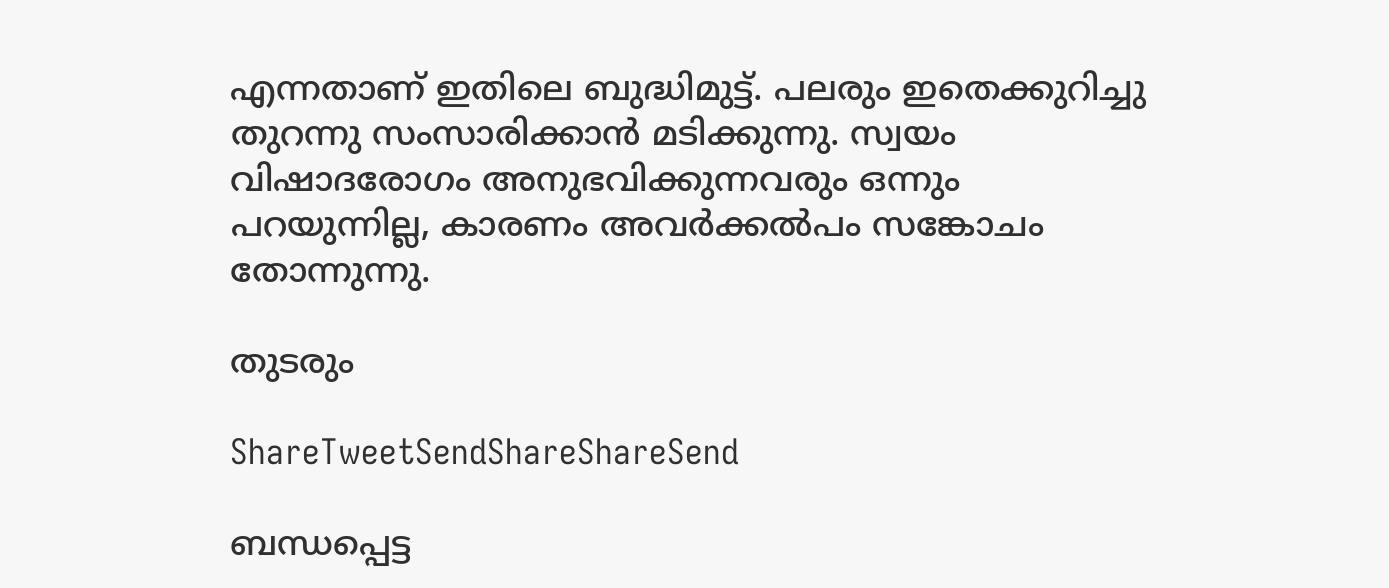എന്നതാണ് ഇതിലെ ബുദ്ധിമുട്ട്. പലരും ഇതെക്കുറിച്ചു തുറന്നു സംസാരിക്കാന്‍ മടിക്കുന്നു. സ്വയം വിഷാദരോഗം അനുഭവിക്കുന്നവരും ഒന്നും പറയുന്നില്ല, കാരണം അവര്‍ക്കല്‍പം സങ്കോചം തോന്നുന്നു.

തുടരും

ShareTweetSendShareShareSend

ബന്ധപ്പെട്ട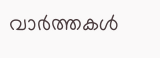വാര്‍ത്തകള്‍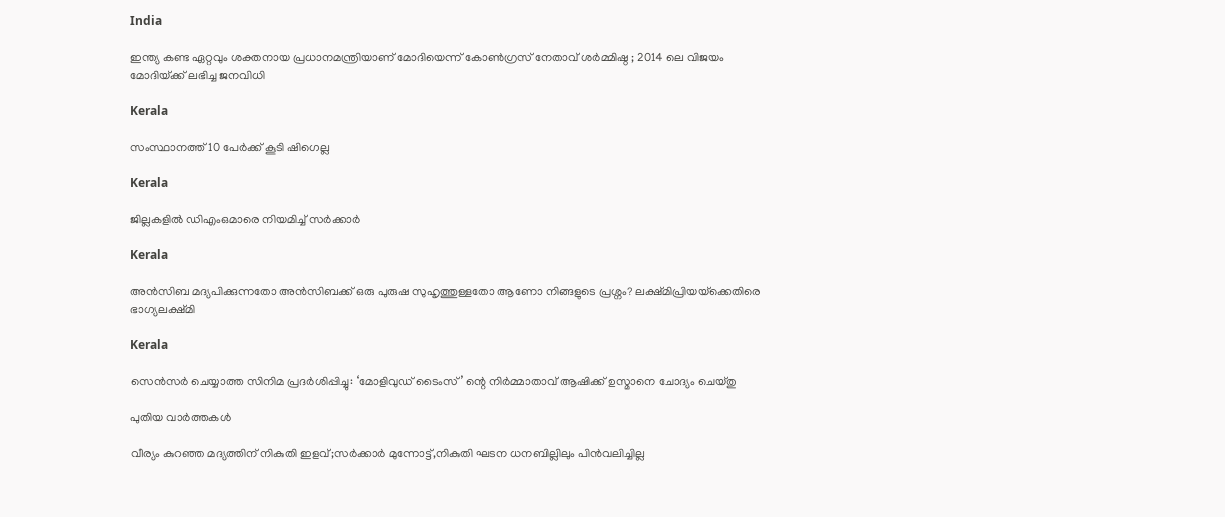India

ഇന്ത്യ കണ്ട ഏറ്റവും ശക്തനായ പ്രധാനമന്ത്രിയാണ് മോദിയെന്ന് കോൺഗ്രസ് നേതാവ് ശർമ്മിഷ്ഠ ; 2014 ലെ വിജയം മോദിയ്‌ക്ക് ലഭിച്ച ജനവിധി

Kerala

സംസ്ഥാനത്ത് 10 പേര്‍ക്ക് കൂടി ഷിഗെല്ല

Kerala

ജില്ലകളില്‍ ഡിഎംഒമാരെ നിയമിച്ച് സര്‍ക്കാര്‍

Kerala

അൻസിബ മദ്യപിക്കുന്നതോ അൻസിബക്ക് ഒരു പുരുഷ സുഹൃത്തുള്ളതോ ആണോ നിങ്ങളുടെ പ്രശ്നം? ലക്ഷ്മിപ്രിയയ്‌ക്കെതിരെ ഭാഗ്യലക്ഷ്മി

Kerala

സെന്‍സര്‍ ചെയ്യാത്ത സിനിമ പ്രദര്‍ശിപ്പിച്ചു: ‘മോളിവുഡ് ടൈംസ്’ ന്റെ നിര്‍മ്മാതാവ് ആഷിക്ക് ഉസ്മാനെ ചോദ്യം ചെയ്തു

പുതിയ വാര്‍ത്തകള്‍

വീര്യം കുറഞ്ഞ മദ്യത്തിന് നികുതി ഇളവ്;സര്‍ക്കാര്‍ മുന്നോട്ട്,നികുതി ഘടന ധനബില്ലിലും പിന്‍വലിച്ചില്ല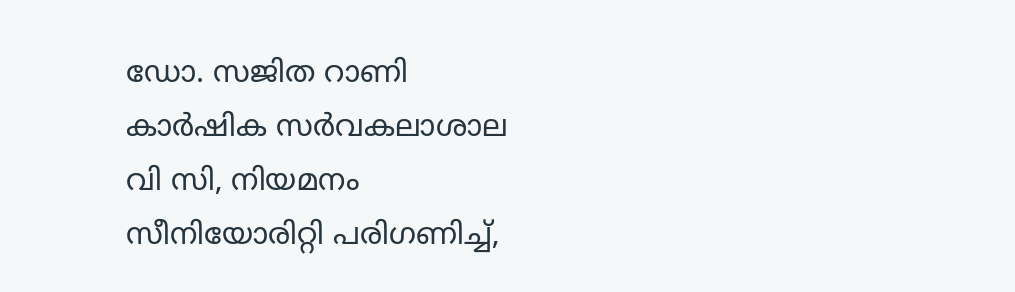ഡോ. സജിത റാണി കാര്‍ഷിക സര്‍വകലാശാല വി സി, നിയമനം സീനിയോരിറ്റി പരിഗണിച്ച്,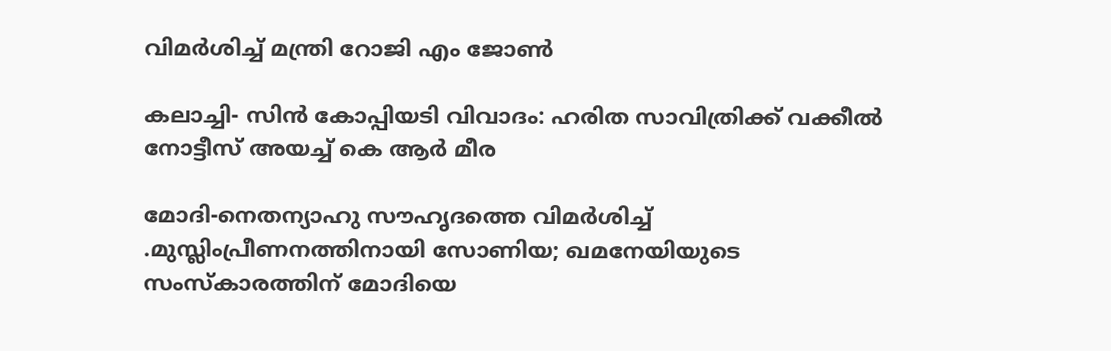വിമര്‍ശിച്ച് മന്ത്രി റോജി എം ജോണ്‍

കലാച്ചി- സിന്‍ കോപ്പിയടി വിവാദം: ഹരിത സാവിത്രിക്ക് വക്കീല്‍ നോട്ടീസ് അയച്ച് കെ ആര്‍ മീര

മോദി-നെതന്യാഹു സൗഹൃദത്തെ വിമര്‍ശിച്ച് .മുസ്ലിംപ്രീണനത്തിനായി സോണിയ; ഖമനേയിയുടെ സംസ്കാരത്തിന് മോദിയെ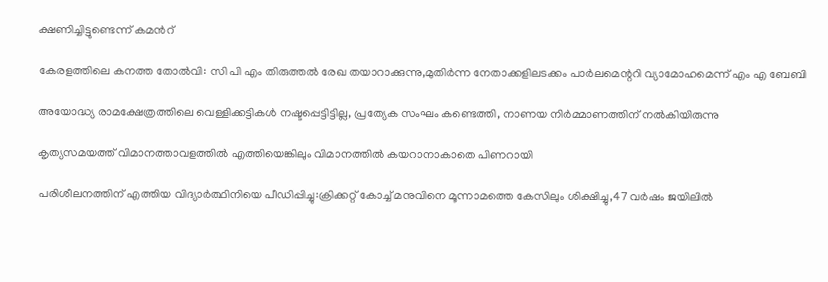ക്ഷണിച്ചിട്ടുണ്ടെന്ന് കമന്‍റ്

കേരളത്തിലെ കനത്ത തോല്‍വി: സി പി എം തിരുത്തല്‍ രേഖ തയാറാക്കുന്നു,മുതിര്‍ന്ന നേതാക്കളിലടക്കം പാര്‍ലമെന്ററി വ്യാമോഹമെന്ന് എം എ ബേബി

അയോദ്ധ്യ രാമക്ഷേത്രത്തിലെ വെള്ളിക്കട്ടികൾ നഷ്ടപ്പെട്ടിട്ടില്ല, പ്രത്യേക സംഘം കണ്ടെത്തി, നാണയ നിർമ്മാണത്തിന് നൽകിയിരുന്നു

കൃത്യസമയത്ത് വിമാനത്താവളത്തില്‍ എത്തിയെങ്കിലും വിമാനത്തില്‍ കയറാനാകാതെ പിണറായി

പരിശീലനത്തിന് എത്തിയ വിദ്യാര്‍ത്ഥിനിയെ പീഡിപ്പിച്ചു:ക്രിക്കറ്റ് കോച്ച് മനുവിനെ മൂന്നാമത്തെ കേസിലും ശിക്ഷിച്ചു,47 വര്‍ഷം ജയിലില്‍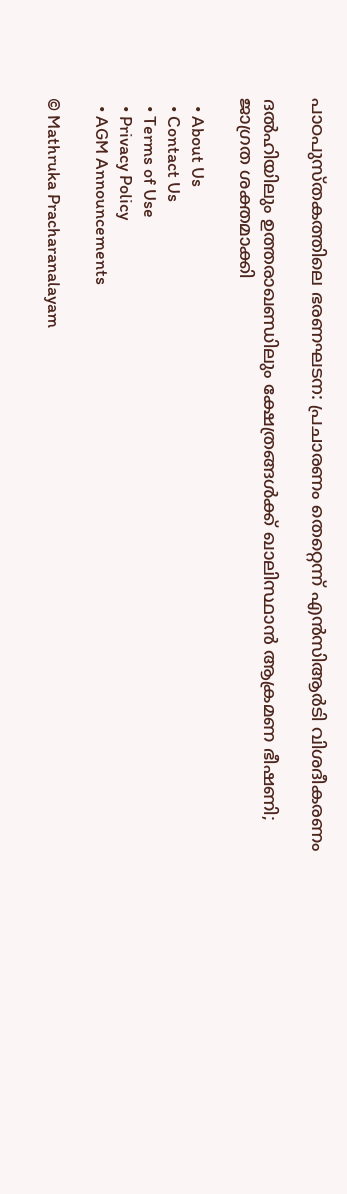പാഠപുസ്തകത്തിലെ ഭരണഘടന: പ്രചാരണം തെറ്റെന്ന് എൻസിആർടി വിശദീകരണം

ദൽഹിയിലും ഉത്തരാഖണ്ഡിലും ക്ഷേത്രങ്ങൾക്ക് ഖാലിസ്ഥാൻ ആക്രമണ ഭീഷണി; ജാഗ്രത ശക്തമാക്കി

  • About Us
  • Contact Us
  • Terms of Use
  • Privacy Policy
  • AGM Announcements

© Mathruka Pracharanalayam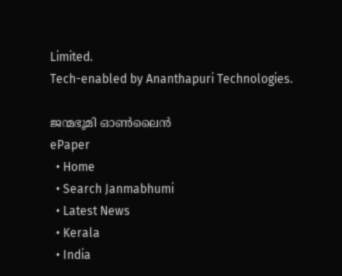Limited.
Tech-enabled by Ananthapuri Technologies.

ജന്മഭൂമി ഓണ്‍ലൈന്‍
ePaper
  • Home
  • Search Janmabhumi
  • Latest News
  • Kerala
  • India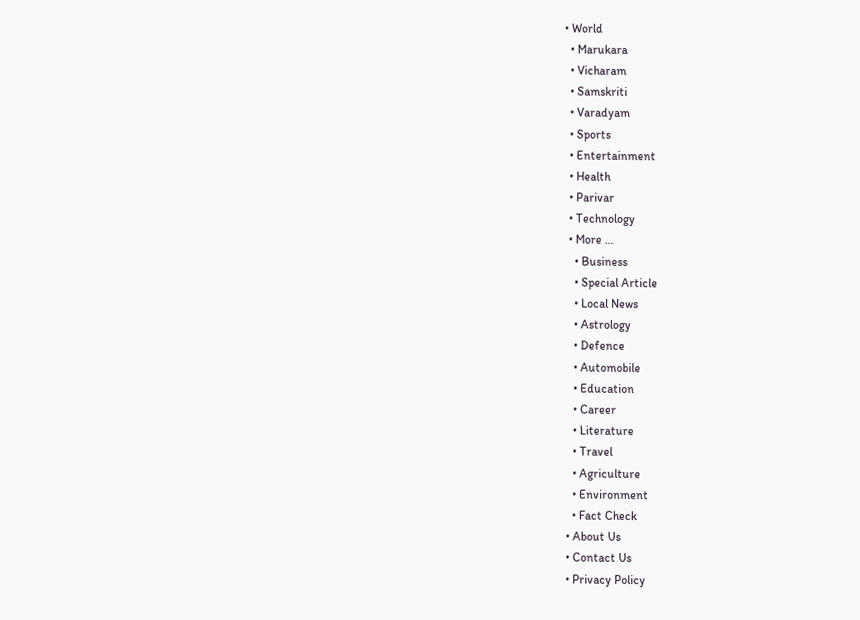• World
  • Marukara
  • Vicharam
  • Samskriti
  • Varadyam
  • Sports
  • Entertainment
  • Health
  • Parivar
  • Technology
  • More …
    • Business
    • Special Article
    • Local News
    • Astrology
    • Defence
    • Automobile
    • Education
    • Career
    • Literature
    • Travel
    • Agriculture
    • Environment
    • Fact Check
  • About Us
  • Contact Us
  • Privacy Policy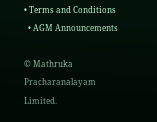• Terms and Conditions
  • AGM Announcements

© Mathruka Pracharanalayam Limited.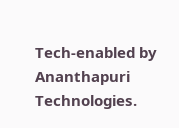Tech-enabled by Ananthapuri Technologies.